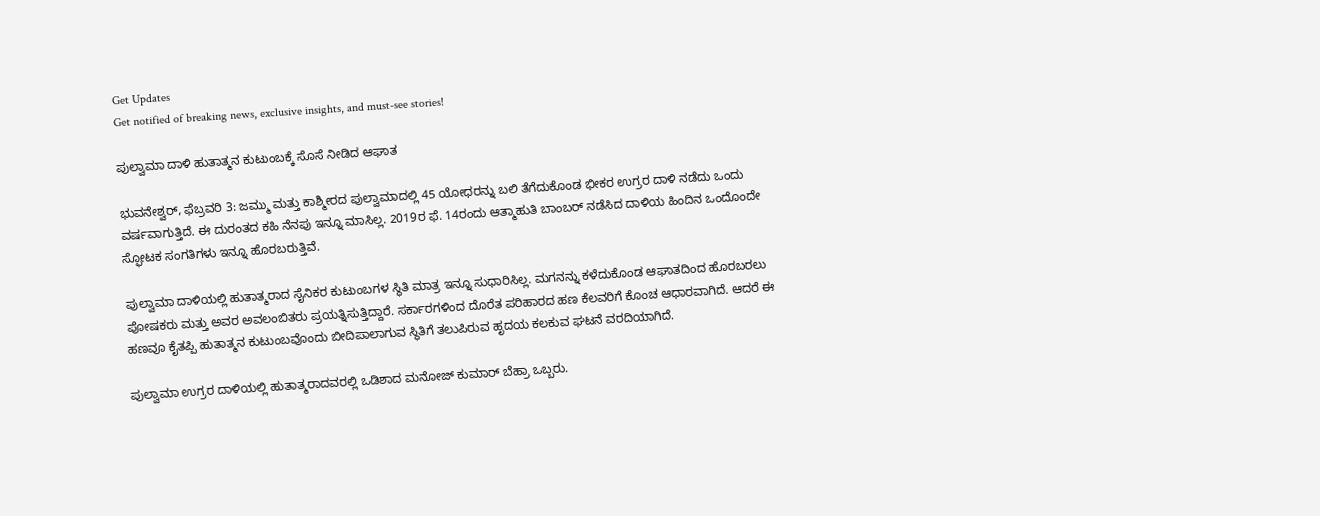Get Updates
Get notified of breaking news, exclusive insights, and must-see stories!

ಪುಲ್ವಾಮಾ ದಾಳಿ ಹುತಾತ್ಮನ ಕುಟುಂಬಕ್ಕೆ ಸೊಸೆ ನೀಡಿದ ಆಘಾತ

ಭುವನೇಶ್ವರ್, ಫೆಬ್ರವರಿ 3: ಜಮ್ಮು ಮತ್ತು ಕಾಶ್ಮೀರದ ಪುಲ್ವಾಮಾದಲ್ಲಿ 45 ಯೋಧರನ್ನು ಬಲಿ ತೆಗೆದುಕೊಂಡ ಭೀಕರ ಉಗ್ರರ ದಾಳಿ ನಡೆದು ಒಂದು ವರ್ಷವಾಗುತ್ತಿದೆ. ಈ ದುರಂತದ ಕಹಿ ನೆನಪು ಇನ್ನೂ ಮಾಸಿಲ್ಲ. 2019ರ ಫೆ. 14ರಂದು ಆತ್ಮಾಹುತಿ ಬಾಂಬರ್ ನಡೆಸಿದ ದಾಳಿಯ ಹಿಂದಿನ ಒಂದೊಂದೇ ಸ್ಫೋಟಕ ಸಂಗತಿಗಳು ಇನ್ನೂ ಹೊರಬರುತ್ತಿವೆ.

ಪುಲ್ವಾಮಾ ದಾಳಿಯಲ್ಲಿ ಹುತಾತ್ಮರಾದ ಸೈನಿಕರ ಕುಟುಂಬಗಳ ಸ್ಥಿತಿ ಮಾತ್ರ ಇನ್ನೂ ಸುಧಾರಿಸಿಲ್ಲ. ಮಗನನ್ನು ಕಳೆದುಕೊಂಡ ಆಘಾತದಿಂದ ಹೊರಬರಲು ಪೋಷಕರು ಮತ್ತು ಅವರ ಅವಲಂಬಿತರು ಪ್ರಯತ್ನಿಸುತ್ತಿದ್ದಾರೆ. ಸರ್ಕಾರಗಳಿಂದ ದೊರೆತ ಪರಿಹಾರದ ಹಣ ಕೆಲವರಿಗೆ ಕೊಂಚ ಆಧಾರವಾಗಿದೆ. ಆದರೆ ಈ ಹಣವೂ ಕೈತಪ್ಪಿ ಹುತಾತ್ಮನ ಕುಟುಂಬವೊಂದು ಬೀದಿಪಾಲಾಗುವ ಸ್ಥಿತಿಗೆ ತಲುಪಿರುವ ಹೃದಯ ಕಲಕುವ ಘಟನೆ ವರದಿಯಾಗಿದೆ.

ಪುಲ್ವಾಮಾ ಉಗ್ರರ ದಾಳಿಯಲ್ಲಿ ಹುತಾತ್ಮರಾದವರಲ್ಲಿ ಒಡಿಶಾದ ಮನೋಜ್ ಕುಮಾರ್ ಬೆಹ್ರಾ ಒಬ್ಬರು.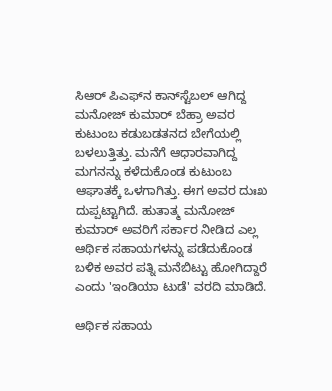ಸಿಆರ್ ಪಿಎಫ್‌ನ ಕಾನ್‌ಸ್ಟೆಬಲ್ ಆಗಿದ್ದ ಮನೋಜ್ ಕುಮಾರ್ ಬೆಹ್ರಾ ಅವರ ಕುಟುಂಬ ಕಡುಬಡತನದ ಬೇಗೆಯಲ್ಲಿ ಬಳಲುತ್ತಿತ್ತು. ಮನೆಗೆ ಆಧಾರವಾಗಿದ್ದ ಮಗನನ್ನು ಕಳೆದುಕೊಂಡ ಕುಟುಂಬ ಆಘಾತಕ್ಕೆ ಒಳಗಾಗಿತ್ತು. ಈಗ ಅವರ ದುಃಖ ದುಪ್ಪಟ್ಟಾಗಿದೆ. ಹುತಾತ್ಮ ಮನೋಜ್ ಕುಮಾರ್ ಅವರಿಗೆ ಸರ್ಕಾರ ನೀಡಿದ ಎಲ್ಲ ಆರ್ಥಿಕ ಸಹಾಯಗಳನ್ನು ಪಡೆದುಕೊಂಡ ಬಳಿಕ ಅವರ ಪತ್ನಿ ಮನೆಬಿಟ್ಟು ಹೋಗಿದ್ದಾರೆ ಎಂದು 'ಇಂಡಿಯಾ ಟುಡೆ' ವರದಿ ಮಾಡಿದೆ.

ಆರ್ಥಿಕ ಸಹಾಯ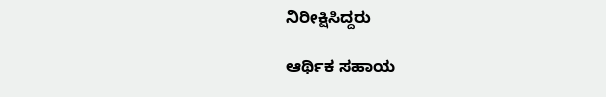ನಿರೀಕ್ಷಿಸಿದ್ದರು

ಆರ್ಥಿಕ ಸಹಾಯ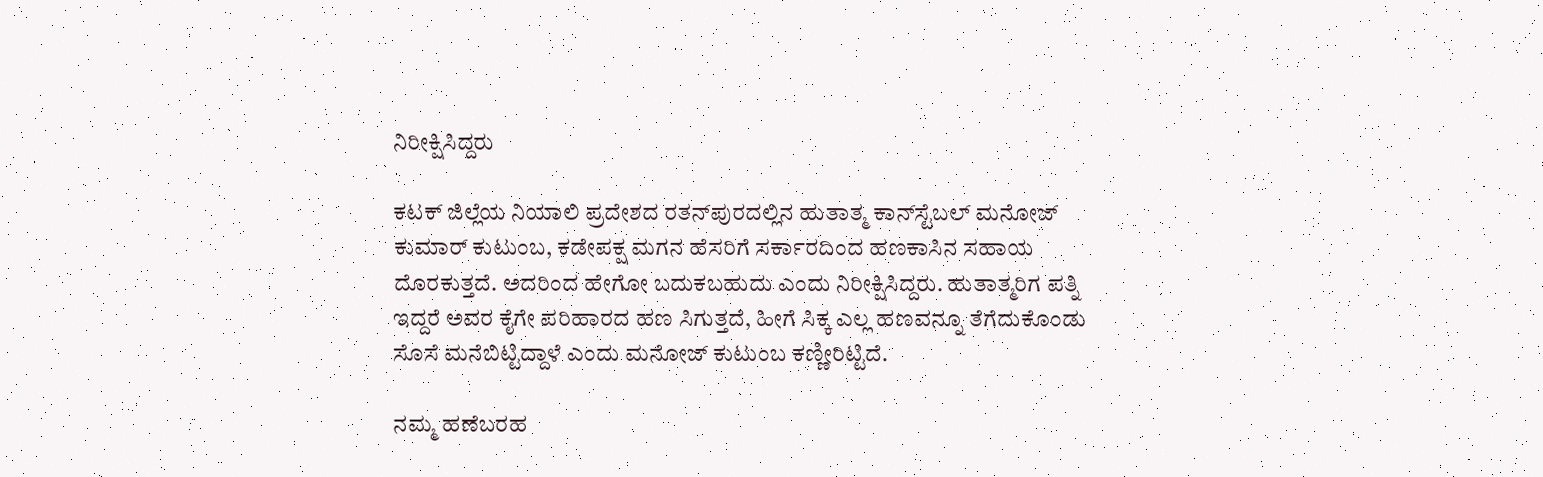ನಿರೀಕ್ಷಿಸಿದ್ದರು

ಕಟಕ್ ಜಿಲ್ಲೆಯ ನಿಯಾಲಿ ಪ್ರದೇಶದ ರತನ್‌ಪುರದಲ್ಲಿನ ಹುತಾತ್ಮ ಕಾನ್‌ಸ್ಟೆಬಲ್ ಮನೋಜ್ ಕುಮಾರ್ ಕುಟುಂಬ, ಕಡೇಪಕ್ಷ ಮಗನ ಹೆಸರಿಗೆ ಸರ್ಕಾರದಿಂದ ಹಣಕಾಸಿನ ಸಹಾಯ ದೊರಕುತ್ತದೆ. ಅದರಿಂದ ಹೇಗೋ ಬದುಕಬಹುದು ಎಂದು ನಿರೀಕ್ಷಿಸಿದ್ದರು. ಹುತಾತ್ಮರಿಗ ಪತ್ನಿ ಇದ್ದರೆ ಅವರ ಕೈಗೇ ಪರಿಹಾರದ ಹಣ ಸಿಗುತ್ತದೆ, ಹೀಗೆ ಸಿಕ್ಕ ಎಲ್ಲ ಹಣವನ್ನೂ ತೆಗೆದುಕೊಂಡು ಸೊಸೆ ಮನೆಬಿಟ್ಟಿದ್ದಾಳೆ ಎಂದು ಮನೋಜ್ ಕುಟುಂಬ ಕಣ್ಣೀರಿಟ್ಟಿದೆ.

ನಮ್ಮ ಹಣೆಬರಹ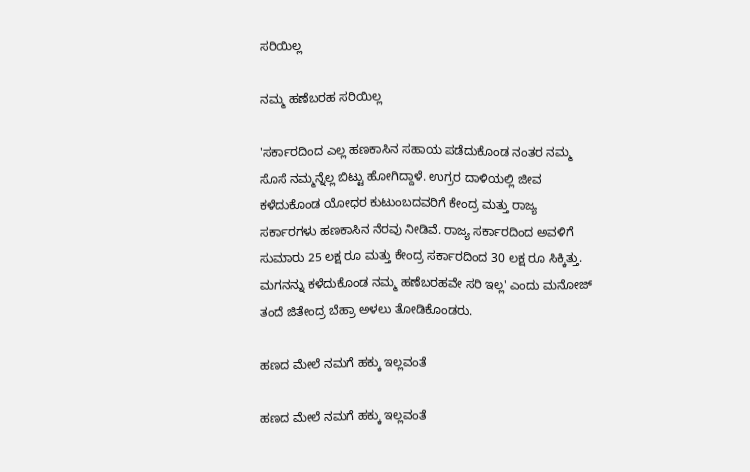ಸರಿಯಿಲ್ಲ

ನಮ್ಮ ಹಣೆಬರಹ ಸರಿಯಿಲ್ಲ

'ಸರ್ಕಾರದಿಂದ ಎಲ್ಲ ಹಣಕಾಸಿನ ಸಹಾಯ ಪಡೆದುಕೊಂಡ ನಂತರ ನಮ್ಮ ಸೊಸೆ ನಮ್ಮನ್ನೆಲ್ಲ ಬಿಟ್ಟು ಹೋಗಿದ್ದಾಳೆ. ಉಗ್ರರ ದಾಳಿಯಲ್ಲಿ ಜೀವ ಕಳೆದುಕೊಂಡ ಯೋಧರ ಕುಟುಂಬದವರಿಗೆ ಕೇಂದ್ರ ಮತ್ತು ರಾಜ್ಯ ಸರ್ಕಾರಗಳು ಹಣಕಾಸಿನ ನೆರವು ನೀಡಿವೆ. ರಾಜ್ಯ ಸರ್ಕಾರದಿಂದ ಅವಳಿಗೆ ಸುಮಾರು 25 ಲಕ್ಷ ರೂ ಮತ್ತು ಕೇಂದ್ರ ಸರ್ಕಾರದಿಂದ 30 ಲಕ್ಷ ರೂ ಸಿಕ್ಕಿತ್ತು. ಮಗನನ್ನು ಕಳೆದುಕೊಂಡ ನಮ್ಮ ಹಣೆಬರಹವೇ ಸರಿ ಇಲ್ಲ' ಎಂದು ಮನೋಜ್ ತಂದೆ ಜಿತೇಂದ್ರ ಬೆಹ್ರಾ ಅಳಲು ತೋಡಿಕೊಂಡರು.

ಹಣದ ಮೇಲೆ ನಮಗೆ ಹಕ್ಕು ಇಲ್ಲವಂತೆ

ಹಣದ ಮೇಲೆ ನಮಗೆ ಹಕ್ಕು ಇಲ್ಲವಂತೆ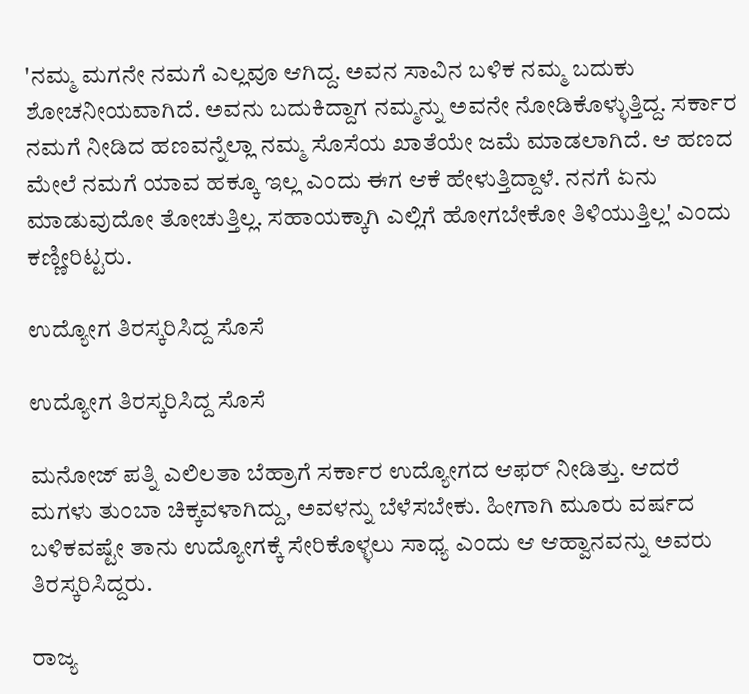'ನಮ್ಮ ಮಗನೇ ನಮಗೆ ಎಲ್ಲವೂ ಆಗಿದ್ದ. ಅವನ ಸಾವಿನ ಬಳಿಕ ನಮ್ಮ ಬದುಕು ಶೋಚನೀಯವಾಗಿದೆ. ಅವನು ಬದುಕಿದ್ದಾಗ ನಮ್ಮನ್ನು ಅವನೇ ನೋಡಿಕೊಳ್ಳುತ್ತಿದ್ದ. ಸರ್ಕಾರ ನಮಗೆ ನೀಡಿದ ಹಣವನ್ನೆಲ್ಲಾ ನಮ್ಮ ಸೊಸೆಯ ಖಾತೆಯೇ ಜಮೆ ಮಾಡಲಾಗಿದೆ. ಆ ಹಣದ ಮೇಲೆ ನಮಗೆ ಯಾವ ಹಕ್ಕೂ ಇಲ್ಲ ಎಂದು ಈಗ ಆಕೆ ಹೇಳುತ್ತಿದ್ದಾಳೆ. ನನಗೆ ಏನು ಮಾಡುವುದೋ ತೋಚುತ್ತಿಲ್ಲ. ಸಹಾಯಕ್ಕಾಗಿ ಎಲ್ಲಿಗೆ ಹೋಗಬೇಕೋ ತಿಳಿಯುತ್ತಿಲ್ಲ' ಎಂದು ಕಣ್ಣೀರಿಟ್ಟರು.

ಉದ್ಯೋಗ ತಿರಸ್ಕರಿಸಿದ್ದ ಸೊಸೆ

ಉದ್ಯೋಗ ತಿರಸ್ಕರಿಸಿದ್ದ ಸೊಸೆ

ಮನೋಜ್ ಪತ್ನಿ ಎಲಿಲತಾ ಬೆಹ್ರಾಗೆ ಸರ್ಕಾರ ಉದ್ಯೋಗದ ಆಫರ್ ನೀಡಿತ್ತು. ಆದರೆ ಮಗಳು ತುಂಬಾ ಚಿಕ್ಕವಳಾಗಿದ್ದು, ಅವಳನ್ನು ಬೆಳೆಸಬೇಕು. ಹೀಗಾಗಿ ಮೂರು ವರ್ಷದ ಬಳಿಕವಷ್ಟೇ ತಾನು ಉದ್ಯೋಗಕ್ಕೆ ಸೇರಿಕೊಳ್ಳಲು ಸಾಧ್ಯ ಎಂದು ಆ ಆಹ್ವಾನವನ್ನು ಅವರು ತಿರಸ್ಕರಿಸಿದ್ದರು.

ರಾಜ್ಯ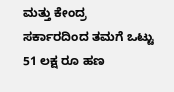ಮತ್ತು ಕೇಂದ್ರ ಸರ್ಕಾರದಿಂದ ತಮಗೆ ಒಟ್ಟು 51 ಲಕ್ಷ ರೂ ಹಣ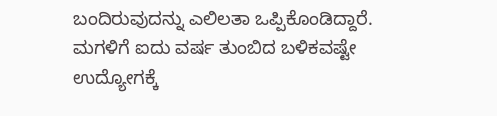ಬಂದಿರುವುದನ್ನು ಎಲಿಲತಾ ಒಪ್ಪಿಕೊಂಡಿದ್ದಾರೆ. ಮಗಳಿಗೆ ಐದು ವರ್ಷ ತುಂಬಿದ ಬಳಿಕವಷ್ಟೇ ಉದ್ಯೋಗಕ್ಕೆ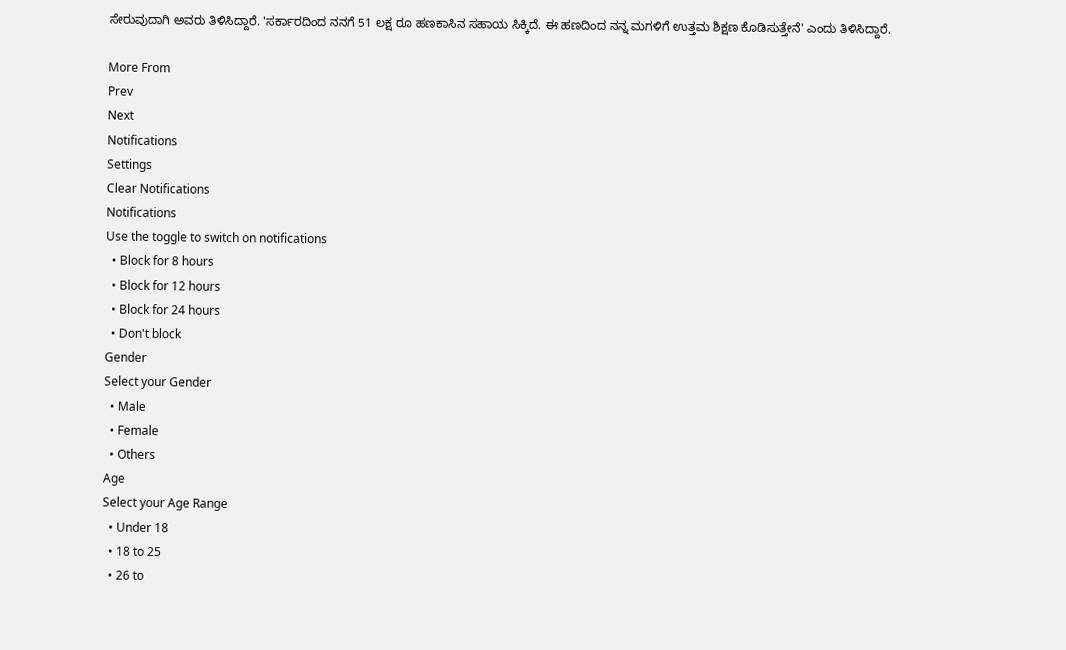ಸೇರುವುದಾಗಿ ಅವರು ತಿಳಿಸಿದ್ದಾರೆ. 'ಸರ್ಕಾರದಿಂದ ನನಗೆ 51 ಲಕ್ಷ ರೂ ಹಣಕಾಸಿನ ಸಹಾಯ ಸಿಕ್ಕಿದೆ. ಈ ಹಣದಿಂದ ನನ್ನ ಮಗಳಿಗೆ ಉತ್ತಮ ಶಿಕ್ಷಣ ಕೊಡಿಸುತ್ತೇನೆ' ಎಂದು ತಿಳಿಸಿದ್ದಾರೆ.

More From
Prev
Next
Notifications
Settings
Clear Notifications
Notifications
Use the toggle to switch on notifications
  • Block for 8 hours
  • Block for 12 hours
  • Block for 24 hours
  • Don't block
Gender
Select your Gender
  • Male
  • Female
  • Others
Age
Select your Age Range
  • Under 18
  • 18 to 25
  • 26 to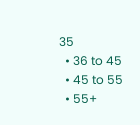35
  • 36 to 45
  • 45 to 55
  • 55+